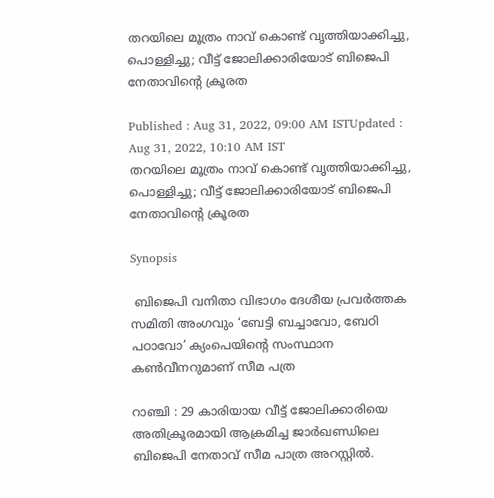തറയിലെ മൂത്രം നാവ് കൊണ്ട് വൃത്തിയാക്കിച്ചു, പൊള്ളിച്ചു; വീട്ട് ജോലിക്കാരിയോട് ബിജെപി നേതാവിന്‍റെ ക്രൂരത

Published : Aug 31, 2022, 09:00 AM ISTUpdated : Aug 31, 2022, 10:10 AM IST
തറയിലെ മൂത്രം നാവ് കൊണ്ട് വൃത്തിയാക്കിച്ചു, പൊള്ളിച്ചു; വീട്ട് ജോലിക്കാരിയോട് ബിജെപി നേതാവിന്‍റെ ക്രൂരത

Synopsis

 ബിജെപി വനിതാ വിഭാഗം ദേശീയ പ്രവർത്തക സമിതി അംഗവും ‘ബേട്ടി ബച്ചാവോ, ബേഠി പഠാവോ’ ക്യംപെയിന്റെ സംസ്ഥാന കൺവീനറുമാണ് സീമ പത്ര

റാഞ്ചി : 29 കാരിയായ വീട്ട് ജോലിക്കാരിയെ അതിക്രൂരമായി ആക്രമിച്ച ജാർഖണ്ഡിലെ ബിജെപി നേതാവ് സീമ പാത്ര അറസ്റ്റിൽ.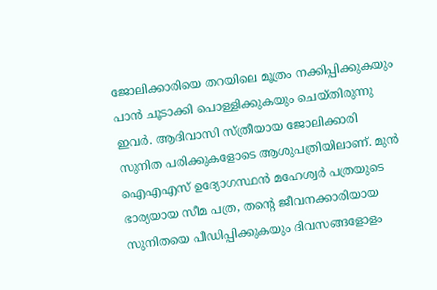ജോലിക്കാരിയെ തറയിലെ മൂത്രം നക്കിപ്പിക്കുകയും പാൻ ചൂടാക്കി പൊള്ളിക്കുകയും ചെയ്തിരുന്നു ഇവർ. ആദിവാസി സ്ത്രീയായ ജോലിക്കാരി സുനിത പരിക്കുകളോടെ ആശുപത്രിയിലാണ്. മുൻ ഐഎഎസ് ഉദ്യോഗസ്ഥൻ മഹേശ്വർ പത്രയുടെ ഭാര്യയായ സീമ പത്ര, തന്റെ ജീവനക്കാരിയായ സുനിതയെ പീഡിപ്പിക്കുകയും ദിവസങ്ങളോളം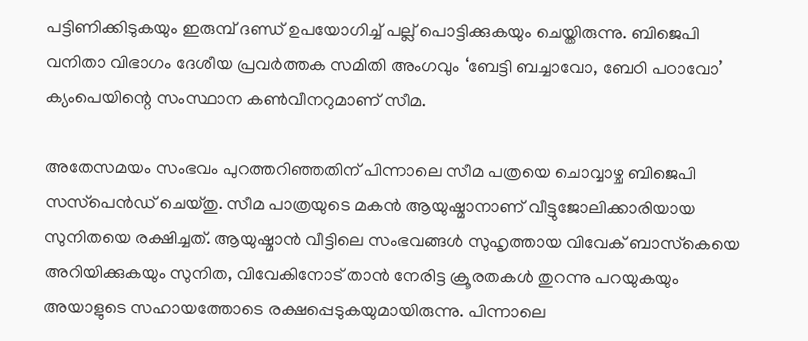പട്ടിണിക്കിടുകയും ഇരുമ്പ് ദണ്ഡ് ഉപയോഗിച്ച് പല്ല് പൊട്ടിക്കുകയും ചെയ്തിരുന്നു. ബിജെപി വനിതാ വിഭാഗം ദേശീയ പ്രവർത്തക സമിതി അംഗവും ‘ബേട്ടി ബച്ചാവോ, ബേഠി പഠാവോ’ ക്യംപെയിന്റെ സംസ്ഥാന കൺവീനറുമാണ് സീമ.

അതേസമയം സംഭവം പുറത്തറിഞ്ഞതിന് പിന്നാലെ സീമ പത്രയെ ചൊവ്വാഴ്ച ബിജെപി സസ്‌പെൻഡ് ചെയ്തു. സീമ പാത്രയുടെ മകൻ ആയുഷ്മാനാണ് വീട്ടുജോലിക്കാരിയായ സുനിതയെ രക്ഷിച്ചത്. ആയുഷ്മാന്‍ വീട്ടിലെ സംഭവങ്ങൾ സുഹൃത്തായ വിവേക് ബാസ്‌കെയെ അറിയിക്കുകയും സുനിത, വിവേകിനോട് താൻ നേരിട്ട ക്രൂരതകൾ തുറന്നു പറയുകയും അയാളുടെ സഹായത്തോടെ രക്ഷപ്പെടുകയുമായിരുന്നു. പിന്നാലെ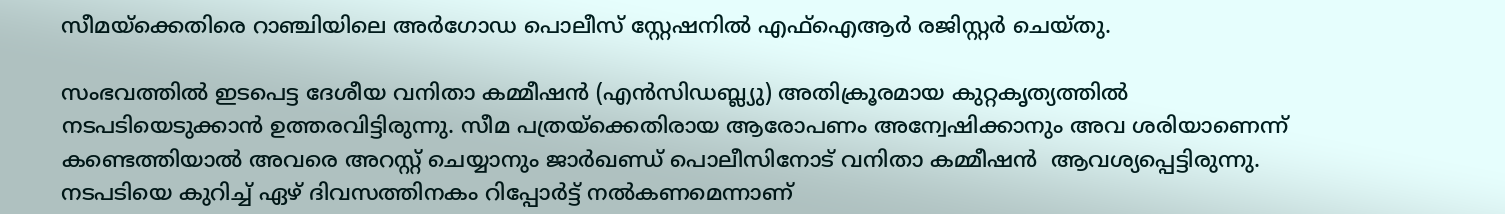സീമയ്ക്കെതിരെ റാഞ്ചിയിലെ അർഗോഡ പൊലീസ് സ്റ്റേഷനിൽ എഫ്ഐആർ രജിസ്റ്റർ ചെയ്തു.

സംഭവത്തിൽ ഇടപെട്ട ദേശീയ വനിതാ കമ്മീഷൻ (എൻസിഡബ്ല്യു) അതിക്രൂരമായ കുറ്റകൃത്യത്തിൽ നടപടിയെടുക്കാൻ ഉത്തരവിട്ടിരുന്നു. സീമ പത്രയ്‌ക്കെതിരായ ആരോപണം അന്വേഷിക്കാനും അവ ശരിയാണെന്ന് കണ്ടെത്തിയാൽ അവരെ അറസ്റ്റ് ചെയ്യാനും ജാർഖണ്ഡ് പൊലീസിനോട് വനിതാ കമ്മീഷൻ  ആവശ്യപ്പെട്ടിരുന്നു. നടപടിയെ കുറിച്ച് ഏഴ് ദിവസത്തിനകം റിപ്പോർട്ട് നൽകണമെന്നാണ്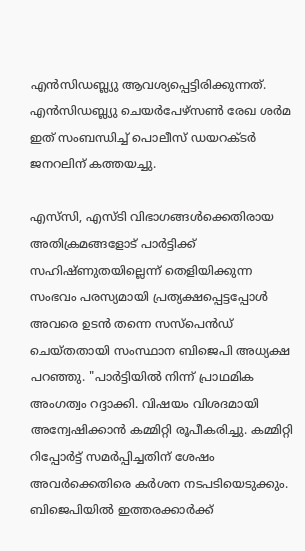എൻസിഡബ്ല്യു ആവശ്യപ്പെട്ടിരിക്കുന്നത്. എൻസിഡബ്ല്യു ചെയർപേഴ്സൺ രേഖ ശർമ ഇത് സംബന്ധിച്ച് പൊലീസ് ഡയറക്ടർ ജനറലിന് കത്തയച്ചു.

എസ്‌സി, എസ്ടി വിഭാഗങ്ങൾക്കെതിരായ അതിക്രമങ്ങളോട് പാർട്ടിക്ക് സഹിഷ്ണുതയില്ലെന്ന് തെളിയിക്കുന്ന സംഭവം പരസ്യമായി പ്രത്യക്ഷപ്പെട്ടപ്പോൾ അവരെ ഉടൻ തന്നെ സസ്പെൻഡ് ചെയ്തതായി സംസ്ഥാന ബിജെപി അധ്യക്ഷ പറഞ്ഞു. "പാർട്ടിയിൽ നിന്ന് പ്രാഥമിക അംഗത്വം റദ്ദാക്കി. വിഷയം വിശദമായി അന്വേഷിക്കാൻ കമ്മിറ്റി രൂപീകരിച്ചു. കമ്മിറ്റി റിപ്പോർട്ട് സമർപ്പിച്ചതിന് ശേഷം അവർക്കെതിരെ കർശന നടപടിയെടുക്കും. ബിജെപിയിൽ ഇത്തരക്കാർക്ക്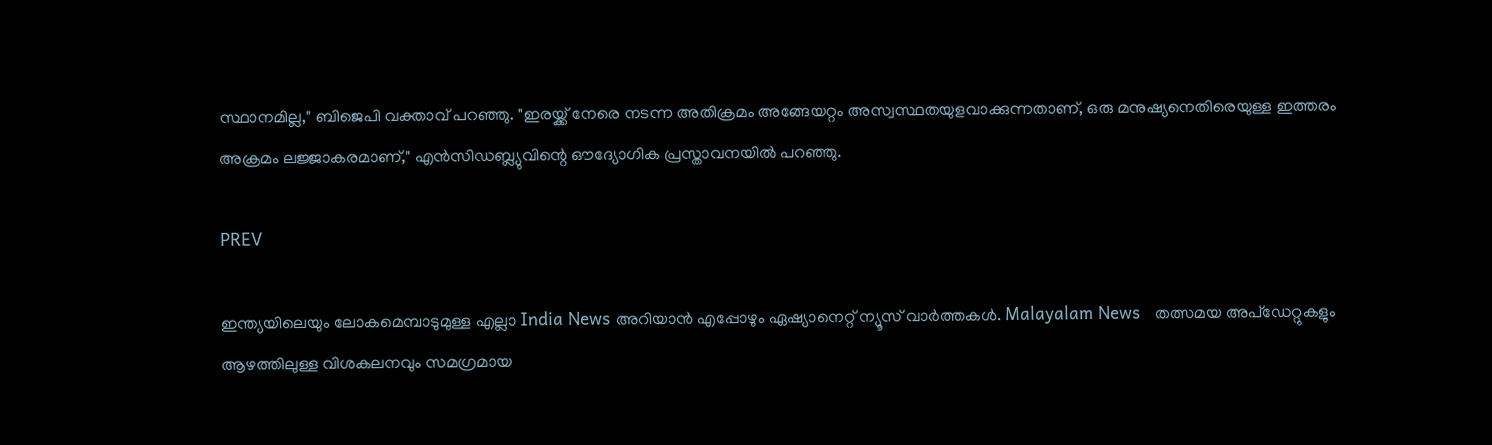സ്ഥാനമില്ല," ബിജെപി വക്താവ് പറഞ്ഞു. "ഇരയ്ക്ക് നേരെ നടന്ന അതിക്രമം അങ്ങേയറ്റം അസ്വസ്ഥതയുളവാക്കുന്നതാണ്, ഒരു മനുഷ്യനെതിരെയുള്ള ഇത്തരം അക്രമം ലജ്ജാകരമാണ്," എൻസിഡബ്ല്യുവിന്റെ ഔദ്യോഗിക പ്രസ്താവനയിൽ പറഞ്ഞു.

PREV

ഇന്ത്യയിലെയും ലോകമെമ്പാടുമുള്ള എല്ലാ India News അറിയാൻ എപ്പോഴും ഏഷ്യാനെറ്റ് ന്യൂസ് വാർത്തകൾ. Malayalam News   തത്സമയ അപ്‌ഡേറ്റുകളും ആഴത്തിലുള്ള വിശകലനവും സമഗ്രമായ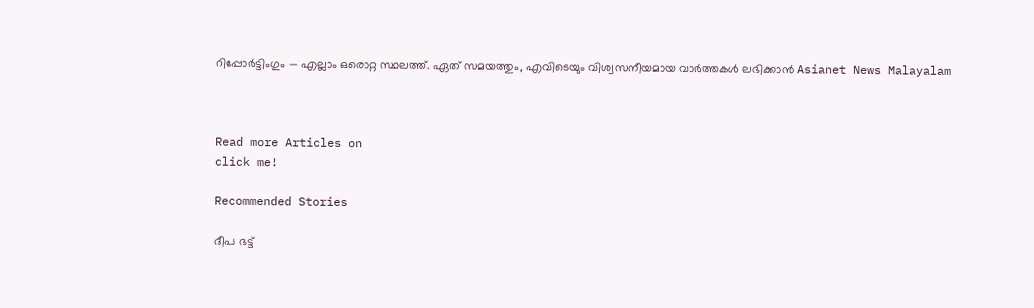റിപ്പോർട്ടിംഗും — എല്ലാം ഒരൊറ്റ സ്ഥലത്ത്. ഏത് സമയത്തും, എവിടെയും വിശ്വസനീയമായ വാർത്തകൾ ലഭിക്കാൻ Asianet News Malayalam



Read more Articles on
click me!

Recommended Stories

ദീപ ഭട്ട്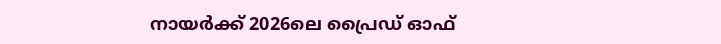നായര്‍ക്ക് 2026ലെ പ്രൈഡ് ഓഫ്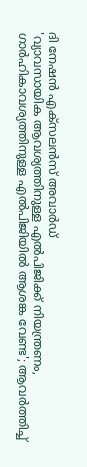ദി നേഷൻ എക്സലന്‍സ് അവാര്‍ഡ്
'വ്യാവസായിക ആവശ്യത്തിനുള്ള എൽപിജിക്ക് നിയന്ത്രണം, ഗാർഹികാവശ്യത്തിനുള്ള എൽപിജിയിൽ ആശങ്ക വേണ്ട'; ആവർത്തിച്ച്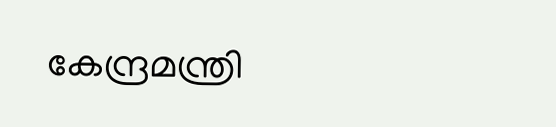കേന്ദ്രമന്ത്രി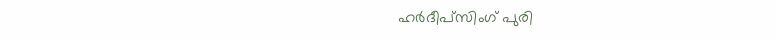ഹർദീപ്സിംഗ് പുരി